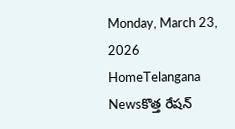Monday, March 23, 2026
HomeTelangana Newsకొత్త రేషన్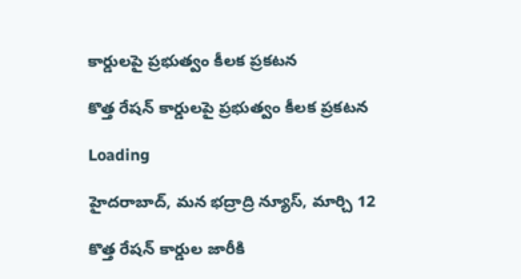కార్డులపై ప్రభుత్వం కీలక ప్రకటన

కొత్త రేషన్ కార్డులపై ప్రభుత్వం కీలక ప్రకటన

Loading

హైదరాబాద్, మన భద్రాద్రి న్యూస్, మార్చి 12

కొత్త రేషన్ కార్డుల జారీకి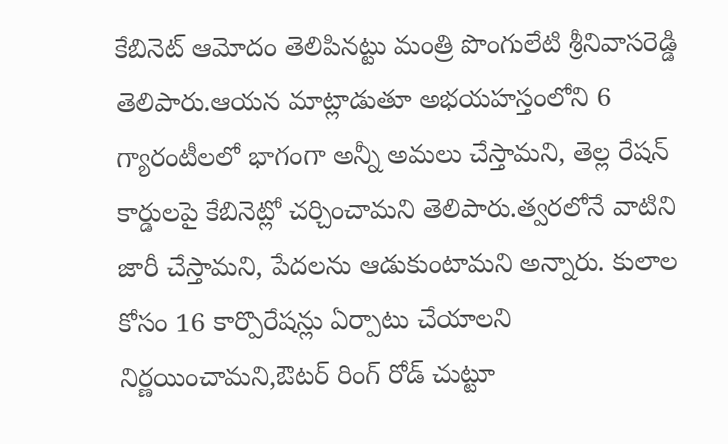కేబినెట్ ఆమోదం తెలిపినట్టు మంత్రి పొంగులేటి శ్రీనివాసరెడ్డి తెలిపారు.ఆయన మాట్లాడుతూ అభయహస్తంలోని 6 గ్యారంటీలలో భాగంగా అన్నీ అమలు చేస్తామని, తెల్ల రేషన్ కార్డులపై కేబినెట్లో చర్చించామని తెలిపారు.త్వరలోనే వాటిని జారీ చేస్తామని, పేదలను ఆడుకుంటామని అన్నారు. కులాల కోసం 16 కార్పొరేషన్లు ఏర్పాటు చేయాలని నిర్ణయించామని,ఔటర్ రింగ్ రోడ్ చుట్టూ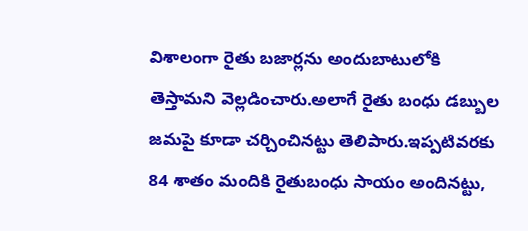విశాలంగా రైతు బజార్లను అందుబాటులోకి తెస్తామని వెల్లడించారు.అలాగే రైతు బంధు డబ్బుల జమపై కూడా చర్చించినట్టు తెలిపారు.ఇప్పటివరకు 84 శాతం మందికి రైతుబంధు సాయం అందినట్టు,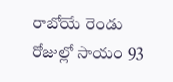రాబోయే రెండు రోజుల్లో సాయం 93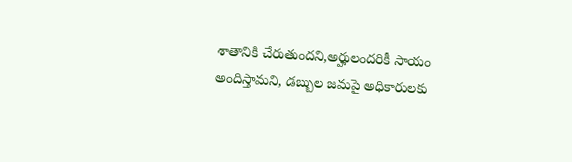శాతానికి చేరుతుందని,అర్హులందరికీ సాయం అందిస్తామని, డబ్బుల జమపై అధికారులకు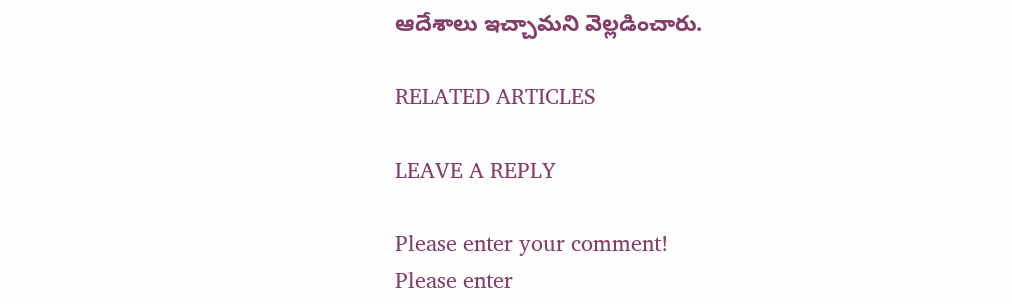ఆదేశాలు ఇచ్చామని వెల్లడించారు.

RELATED ARTICLES

LEAVE A REPLY

Please enter your comment!
Please enter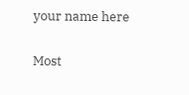your name here

Most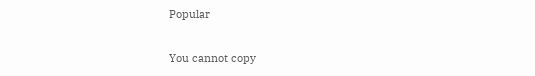Popular

You cannot copy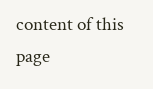content of this page